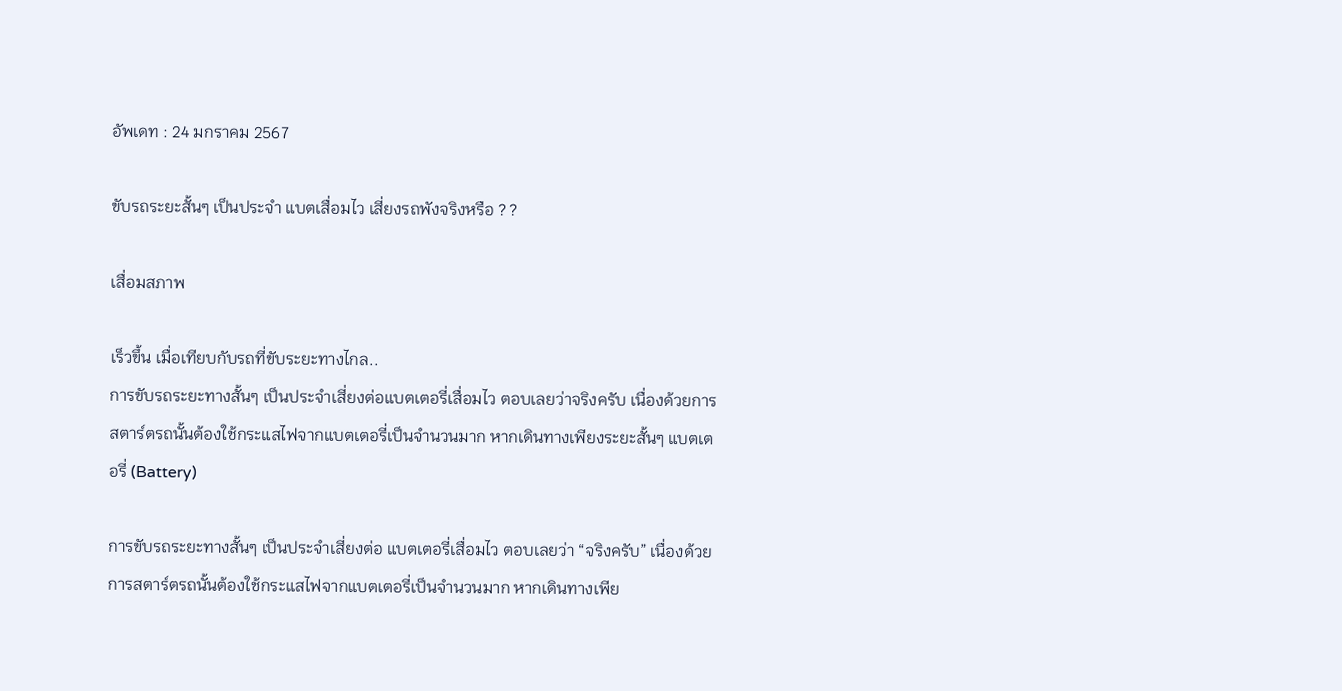อัพเดท : 24 มกราคม 2567

ขับรถระยะสั้นๆ เป็นประจำ แบตเสื่อมไว เสี่ยงรถพังจริงหรือ ? ?

เสื่อมสภาพ

เร็วขึ้น เมื่อเทียบกับรถที่ขับระยะทางไกล..
การขับรถระยะทางสั้นๆ เป็นประจำเสี่ยงต่อแบตเตอรี่เสื่อมไว ตอบเลยว่าจริงครับ เนื่องด้วยการสตาร์ตรถนั้นต้องใช้กระแสไฟจากแบตเตอรี่เป็นจำนวนมาก หากเดินทางเพียงระยะสั้นๆ แบตเตอรี่ (Battery)

การขับรถระยะทางสั้นๆ เป็นประจำเสี่ยงต่อ แบตเตอรี่เสื่อมไว ตอบเลยว่า “จริงครับ” เนื่องด้วยการสตาร์ตรถนั้นต้องใช้กระแสไฟจากแบตเตอรี่เป็นจำนวนมาก หากเดินทางเพีย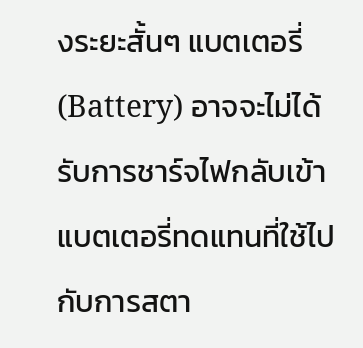งระยะสั้นๆ แบตเตอรี่ (Battery) อาจจะไม่ได้รับการชาร์จไฟกลับเข้าแบตเตอรี่ทดแทนที่ใช้ไปกับการสตา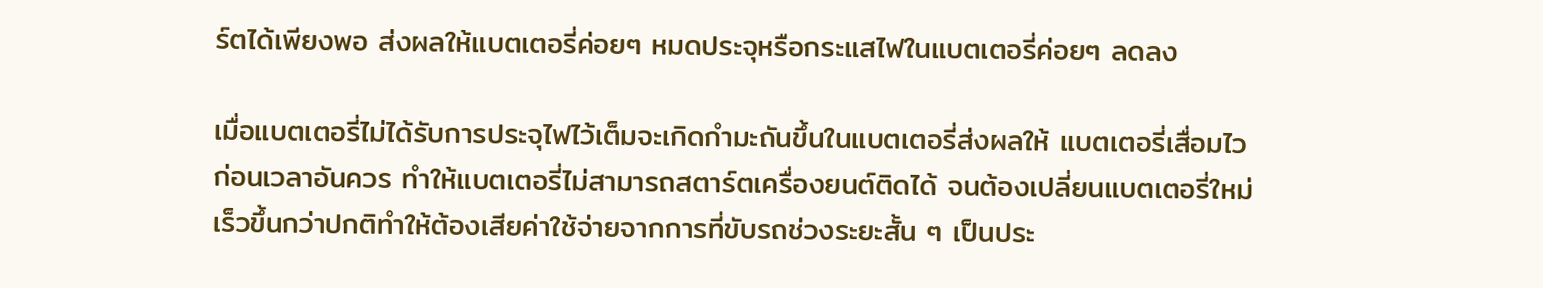ร์ตได้เพียงพอ ส่งผลให้แบตเตอรี่ค่อยๆ หมดประจุหรือกระแสไฟในแบตเตอรี่ค่อยๆ ลดลง

เมื่อแบตเตอรี่ไม่ได้รับการประจุไฟไว้เต็มจะเกิดกำมะถันขึ้นในแบตเตอรี่ส่งผลให้ แบตเตอรี่เสื่อมไว ก่อนเวลาอันควร ทำให้แบตเตอรี่ไม่สามารถสตาร์ตเครื่องยนต์ติดได้ จนต้องเปลี่ยนแบตเตอรี่ใหม่เร็วขึ้นกว่าปกติทำให้ต้องเสียค่าใช้จ่ายจากการที่ขับรถช่วงระยะสั้น ๆ เป็นประ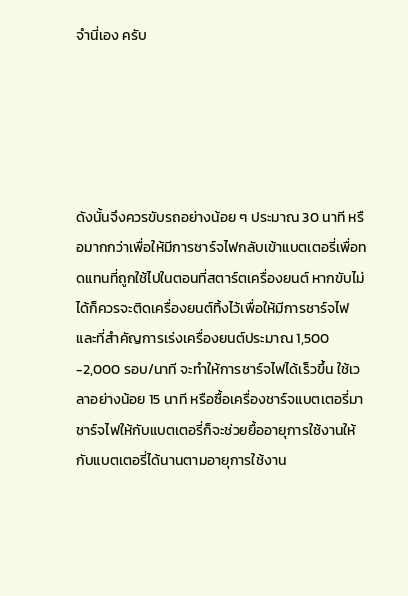จำนี่เอง ครับ





ดังนั้นจึงควรขับรถอย่างน้อย ๆ ประมาณ 30 นาที หรือมากกว่าเพื่อให้มีการชาร์จไฟกลับเข้าแบตเตอรี่เพื่อทดแทนที่ถูกใช้ไปในตอนที่สตาร์ตเครื่องยนต์ หากขับไม่ได้ก็ควรจะติดเครื่องยนต์ทิ้งไว้เพื่อให้มีการชาร์จไฟ และที่สำคัญการเร่งเครื่องยนต์ประมาณ 1,500 -2,000 รอบ/นาที จะทำให้การชาร์จไฟได้เร็วขึ้น ใช้เวลาอย่างน้อย 15 นาที หรือซื้อเครื่องชาร์จแบตเตอรี่มาชาร์จไฟให้กับแบตเตอรี่ก็จะช่วยยื้ออายุการใช้งานให้กับแบตเตอรี่ได้นานตามอายุการใช้งาน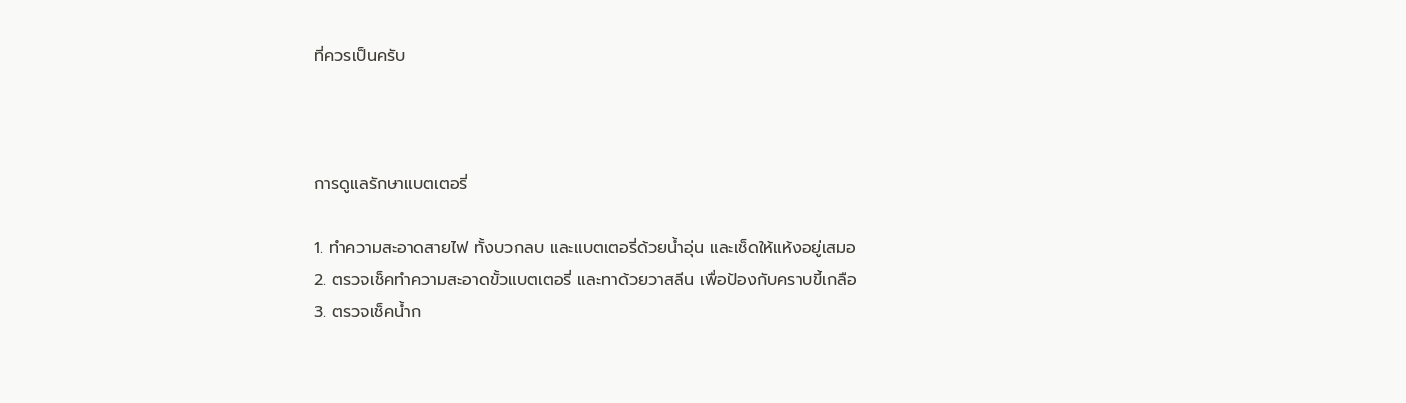ที่ควรเป็นครับ



การดูแลรักษาแบตเตอรี่

1. ทำความสะอาดสายไฟ ทั้งบวกลบ และแบตเตอรี่ด้วยน้ำอุ่น และเช็ดให้แห้งอยู่เสมอ
2. ตรวจเช็คทำความสะอาดขั้วแบตเตอรี่ และทาด้วยวาสลีน เพื่อป้องกับคราบขี้เกลือ
3. ตรวจเช็คน้ำก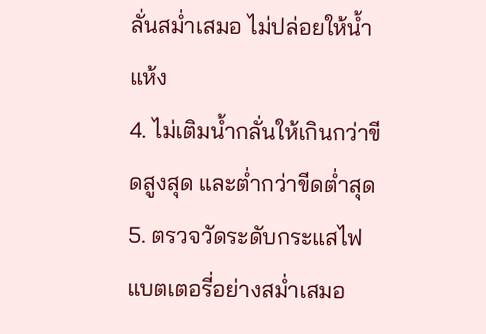ลั่นสม่ำเสมอ ไม่ปล่อยให้น้ำแห้ง
4. ไม่เติมน้ำกลั่นให้เกินกว่าขีดสูงสุด และต่ำกว่าขีดต่ำสุด
5. ตรวจวัดระดับกระแสไฟแบตเตอรี่อย่างสม่ำเสมอ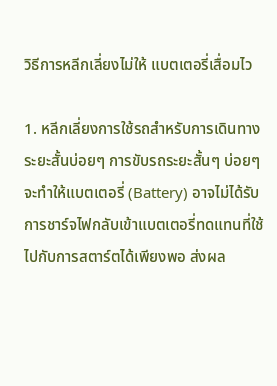วิธีการหลีกเลี่ยงไม่ให้ แบตเตอรี่เสื่อมไว

1. หลีกเลี่ยงการใช้รถสำหรับการเดินทางระยะสั้นบ่อยๆ การขับรถระยะสั้นๆ บ่อยๆ จะทำให้แบตเตอรี่ (Battery) อาจไม่ได้รับการชาร์จไฟกลับเข้าแบตเตอรี่ทดแทนที่ใช้ไปกับการสตาร์ตได้เพียงพอ ส่งผล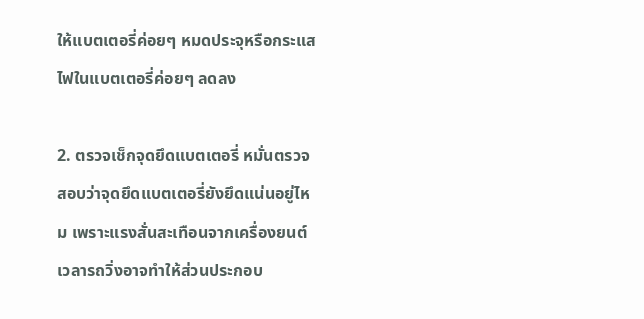ให้แบตเตอรี่ค่อยๆ หมดประจุหรือกระแสไฟในแบตเตอรี่ค่อยๆ ลดลง

2. ตรวจเช็กจุดยึดแบตเตอรี่ หมั่นตรวจสอบว่าจุดยึดแบตเตอรี่ยังยึดแน่นอยู่ไหม เพราะแรงสั่นสะเทือนจากเครื่องยนต์เวลารถวิ่งอาจทำให้ส่วนประกอบ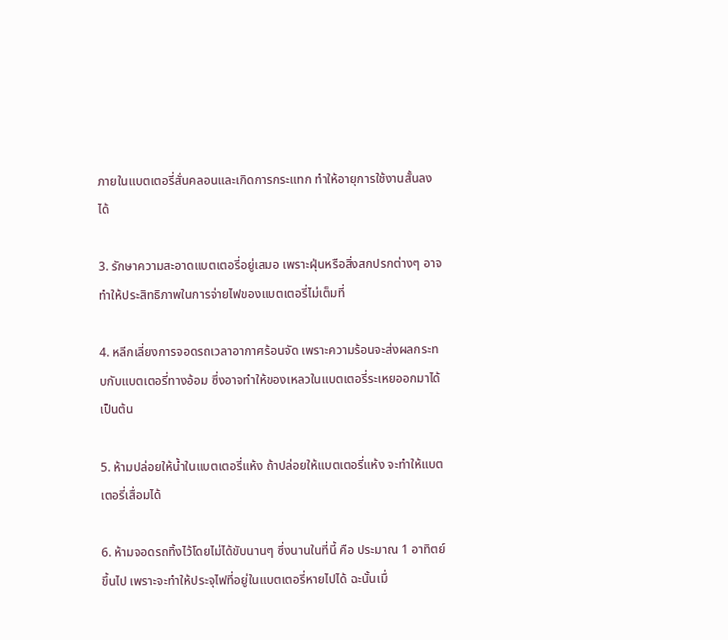ภายในแบตเตอรี่สั่นคลอนและเกิดการกระแทก ทำให้อายุการใช้งานสั้นลงได้

3. รักษาความสะอาดแบตเตอรี่อยู่เสมอ เพราะฝุ่นหรือสิ่งสกปรกต่างๆ อาจทำให้ประสิทธิภาพในการจ่ายไฟของแบตเตอรี่ไม่เต็มที่

4. หลีกเลี่ยงการจอดรถเวลาอากาศร้อนจัด เพราะความร้อนจะส่งผลกระทบกับแบตเตอรี่ทางอ้อม ซึ่งอาจทำให้ของเหลวในแบตเตอรี่ระเหยออกมาได้ เป็นต้น

5. ห้ามปล่อยให้น้ำในแบตเตอรี่แห้ง ถ้าปล่อยให้แบตเตอรี่แห้ง จะทำให้แบตเตอรี่เสื่อมได้

6. ห้ามจอดรถทิ้งไว้โดยไม่ได้ขับนานๆ ซึ่งนานในที่นี้ คือ ประมาณ 1 อาทิตย์ขึ้นไป เพราะจะทำให้ประจุไฟที่อยู่ในแบตเตอรี่หายไปได้ ฉะนั้นเมื่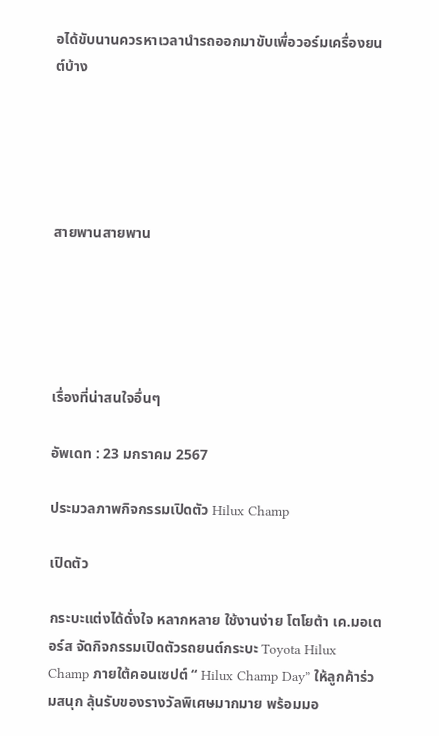อได้ขับนานควรหาเวลานำรถออกมาขับเพื่อวอร์มเครื่องยนต์บ้าง





สายพานสายพาน





เรื่องที่น่าสนใจอื่นๆ

อัพเดท : 23 มกราคม 2567

ประมวลภาพกิจกรรมเปิดตัว Hilux Champ

เปิดตัว

กระบะแต่งได้ดั่งใจ หลากหลาย ใช้งานง่าย โตโยต้า เค.มอเตอร์ส จัดกิจกรรมเปิดตัวรถยนต์กระบะ Toyota Hilux Champ ภายใต้คอนเซปต์ “ Hilux Champ Day” ให้ลูกค้าร่วมสนุก ลุ้นรับของรางวัลพิเศษมากมาย พร้อมมอ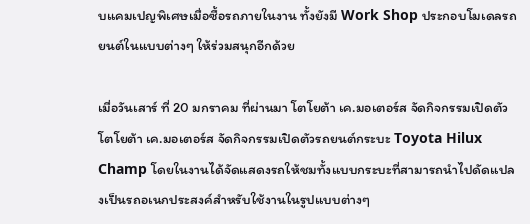บแคมเปญพิเศษเมื่อซื้อรถภายในงาน ทั้งยังมี Work Shop ประกอบโมเดลรถยนต์ในแบบต่างๆ ให้ร่วมสนุกอีกด้วย

เมื่อวันเสาร์ ที่ 20 มกราคม ที่ผ่านมา โตโยต้า เค.มอเตอร์ส จัดกิจกรรมเปิดตัว โตโยต้า เค.มอเตอร์ส จัดกิจกรรมเปิดตัวรถยนต์กระบะ Toyota Hilux Champ โดยในงานได้จัดแสดงรถให้ชมทั้งแบบกระบะที่สามารถนำไปดัดแปลงเป็นรถอเนกประสงค์สำหรับใช้งานในรูปแบบต่างๆ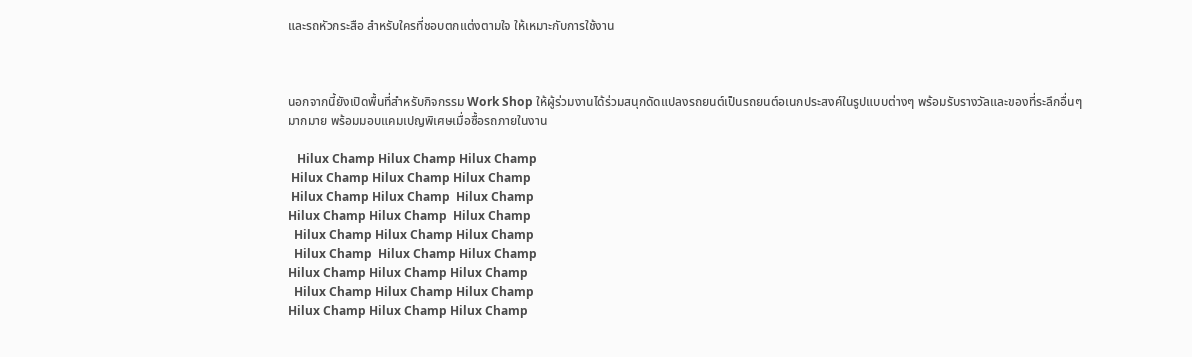และรถหัวกระสือ สำหรับใครที่ชอบตกแต่งตามใจ ให้เหมาะกับการใช้งาน



นอกจากนี้ยังเปิดพื้นที่สำหรับกิจกรรม Work Shop ให้ผู้ร่วมงานได้ร่วมสนุกดัดแปลงรถยนต์เป็นรถยนต์อเนกประสงค์ในรูปแบบต่างๆ พร้อมรับรางวัลและของที่ระลึกอื่นๆ มากมาย พร้อมมอบแคมเปญพิเศษเมื่อซื้อรถภายในงาน

   Hilux Champ Hilux Champ Hilux Champ
 Hilux Champ Hilux Champ Hilux Champ
 Hilux Champ Hilux Champ  Hilux Champ
Hilux Champ Hilux Champ  Hilux Champ
  Hilux Champ Hilux Champ Hilux Champ
  Hilux Champ  Hilux Champ Hilux Champ
Hilux Champ Hilux Champ Hilux Champ
  Hilux Champ Hilux Champ Hilux Champ
Hilux Champ Hilux Champ Hilux Champ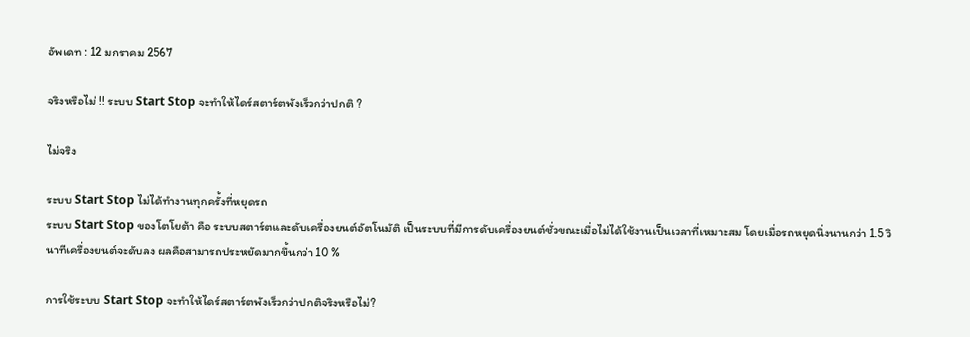อัพเดท : 12 มกราคม 2567

จริงหรือไม่ !! ระบบ Start Stop จะทำให้ไดร์สตาร์ตพังเร็วกว่าปกติ ?

ไม่จริง

ระบบ Start Stop ไม่ได้ทำงานทุกครั้งที่หยุดรถ
ระบบ Start Stop ของโตโยต้า คือ ระบบสตาร์ตและดับเครื่องยนต์อัตโนมัติ เป็นระบบที่มีการดับเครื่องยนต์ชั่วขณะเมื่อไม่ได้ใช้งานเป็นเวลาที่เหมาะสม โดยเมื่อรถหยุดนิ่งนานกว่า 1.5 วินาทีเครื่องยนต์จะดับลง ผลคือสามารถประหยัดมากขึ้นกว่า 10 %

การใช้ระบบ Start Stop จะทำให้ไดร์สตาร์ตพังเร็วกว่าปกติจริงหรือไม่?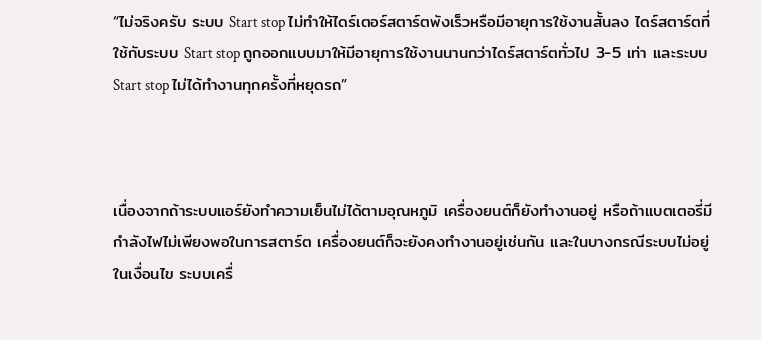“ไม่จริงครับ ระบบ Start stop ไม่ทำให้ไดร์เตอร์สตาร์ตพังเร็วหรือมีอายุการใช้งานสั้นลง ไดร์สตาร์ตที่ใช้กับระบบ Start stop ถูกออกแบบมาให้มีอายุการใช้งานนานกว่าไดร์สตาร์ตทั่วไป 3-5 เท่า และระบบ Start stop ไม่ได้ทำงานทุกครั้งที่หยุดรถ”



เนื่องจากถ้าระบบแอร์ยังทำความเย็นไม่ได้ตามอุณหภูมิ เครื่องยนต์ก็ยังทำงานอยู่ หรือถ้าแบตเตอรี่มีกำลังไฟไม่เพียงพอในการสตาร์ต เครื่องยนต์ก็จะยังคงทำงานอยู่เช่นกัน และในบางกรณีระบบไม่อยู่ในเงื่อนไข ระบบเครื่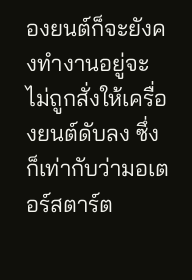องยนต์ก็จะยังคงทำงานอยู่จะไม่ถูกสั่งให้เครื่องยนต์ดับลง ซึ่งก็เท่ากับว่ามอเตอร์สตาร์ต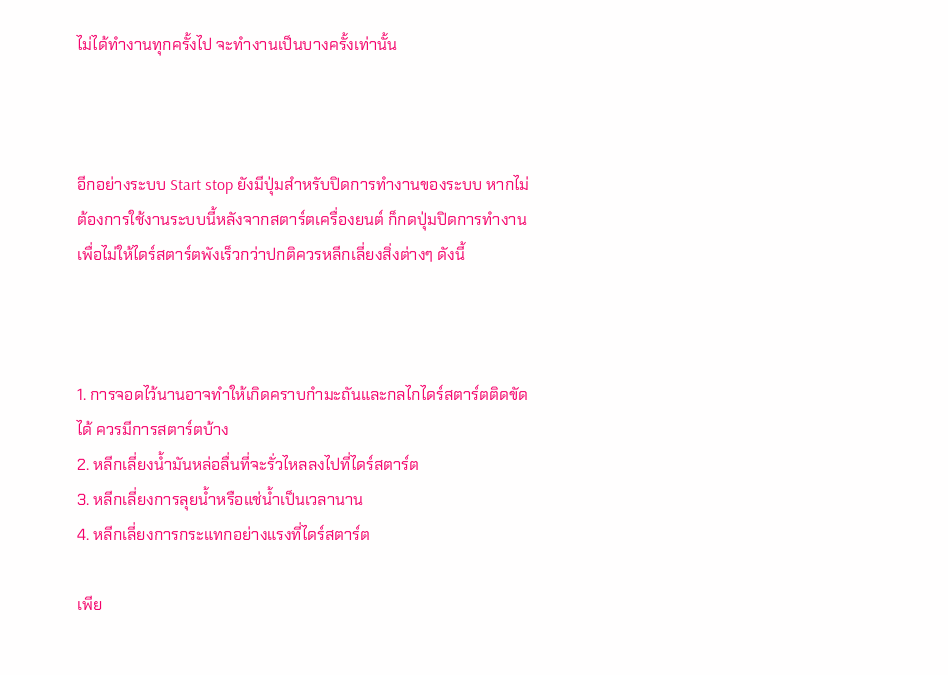ไม่ได้ทำงานทุกครั้งไป จะทำงานเป็นบางครั้งเท่านั้น



อีกอย่างระบบ Start stop ยังมีปุ่มสำหรับปิดการทำงานของระบบ หากไม่ต้องการใช้งานระบบนี้หลังจากสตาร์ตเครื่องยนต์ ก็กดปุ่มปิดการทำงาน เพื่อไม่ให้ไดร์สตาร์ตพังเร็วกว่าปกติควรหลีกเลี่ยงสิ่งต่างๆ ดังนี้



1. การจอดไว้นานอาจทำให้เกิดคราบกำมะถันและกลไกไดร์สตาร์ตติดขัดได้ ควรมีการสตาร์ตบ้าง
2. หลีกเลี่ยงน้ำมันหล่อลื่นที่จะรั่วไหลลงไปที่ไดร์สตาร์ต
3. หลีกเลี่ยงการลุยน้ำหรือแช่น้ำเป็นเวลานาน
4. หลีกเลี่ยงการกระแทกอย่างแรงที่ไดร์สตาร์ต

เพีย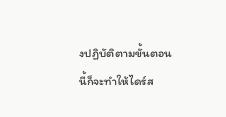งปฏิบัติตามขั้นตอนนี้ก็จะทำให้ไดร์ส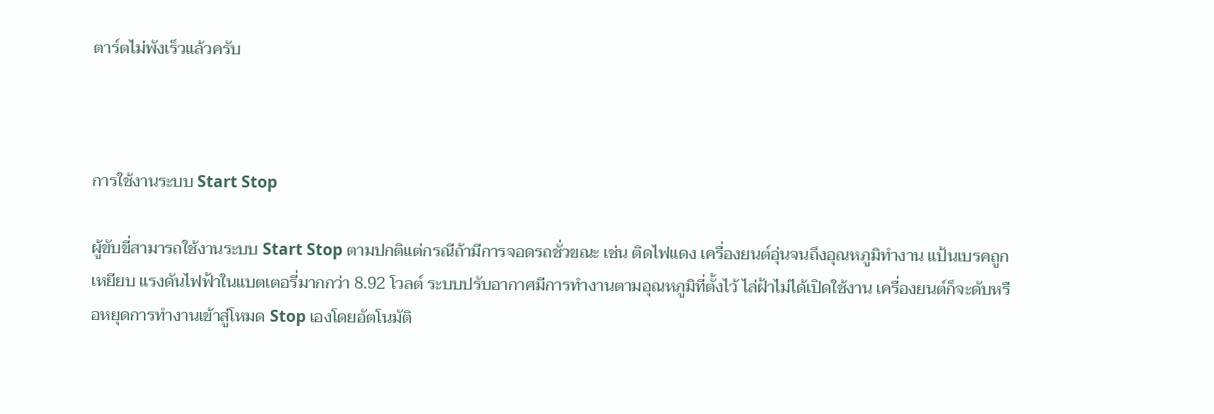ตาร์ตไม่พังเร็วแล้วครับ



การใช้งานระบบ Start Stop

ผู้ขับขี่สามารถใช้งานระบบ Start Stop ตามปกติแต่กรณีถ้ามีการจอดรถชั่วขณะ เช่น ติดไฟแดง เครื่องยนต์อุ่นจนถึงอุณหภูมิทำงาน แป้นเบรคถูกเหยียบ แรงดันไฟฟ้าในแบตเตอรี่มากกว่า 8.92 โวลต์ ระบบปรับอากาศมีการทำงานตามอุณหภูมิที่ตั้งไว้ ไล่ฝ้าไม่ได้เปิดใช้งาน เครื่องยนต์ก็จะดับหรือหยุดการทำงานเข้าสู่โหมด Stop เองโดยอัตโนมัติ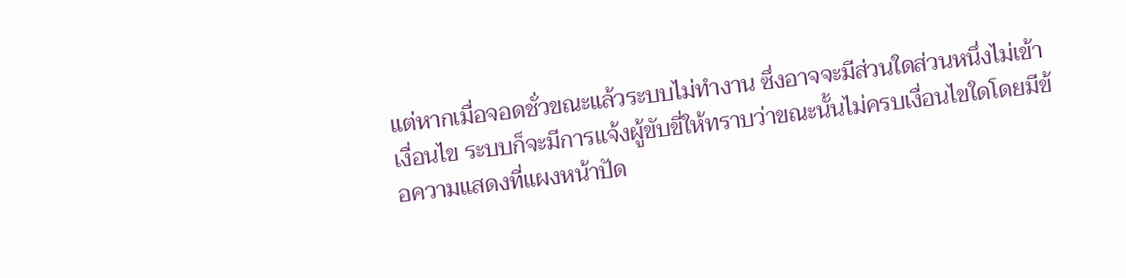แต่หากเมื่อจอดชั่วขณะแล้วระบบไม่ทำงาน ซึ่งอาจจะมีส่วนใดส่วนหนึ่งไม่เข้าเงื่อนไข ระบบก็จะมีการแจ้งผู้ขับขี่ให้ทราบว่าขณะนั้นไม่ครบเงื่อนไขใดโดยมีข้อความแสดงที่แผงหน้าปัด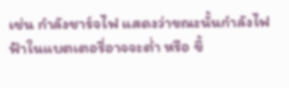เช่น กำลังชาร์จไฟ แสดงว่าขณะนั้นกำลังไฟฟ้าในแบตเตอรี่อาจจะต่ำ หรือ ขึ้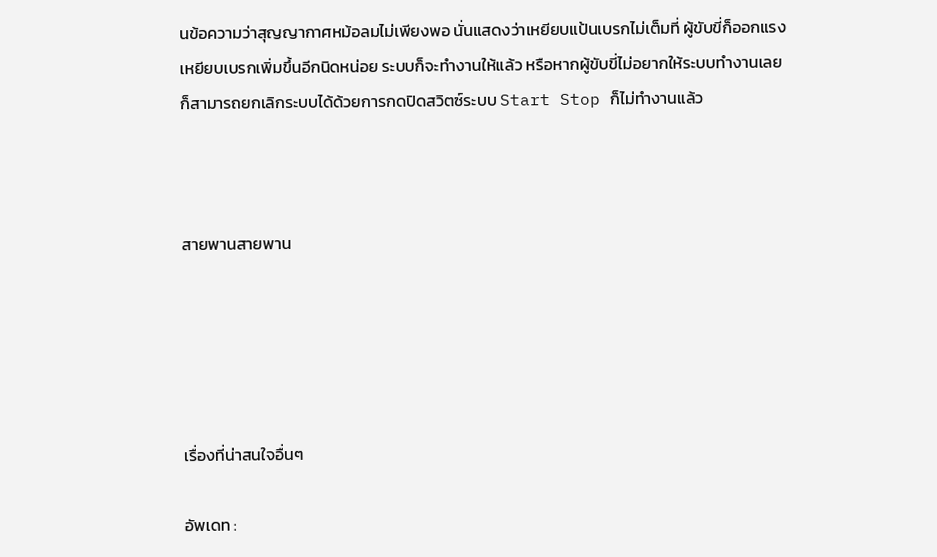นข้อความว่าสุญญากาศหม้อลมไม่เพียงพอ นั่นแสดงว่าเหยียบแป้นเบรกไม่เต็มที่ ผู้ขับขี่ก็ออกแรงเหยียบเบรกเพิ่มขึ้นอีกนิดหน่อย ระบบก็จะทำงานให้แล้ว หรือหากผู้ขับขี่ไม่อยากให้ระบบทำงานเลยก็สามารถยกเลิกระบบได้ด้วยการกดปิดสวิตซ์ระบบ Start Stop ก็ไม่ทำงานแล้ว



สายพานสายพาน





เรื่องที่น่าสนใจอื่นๆ

อัพเดท :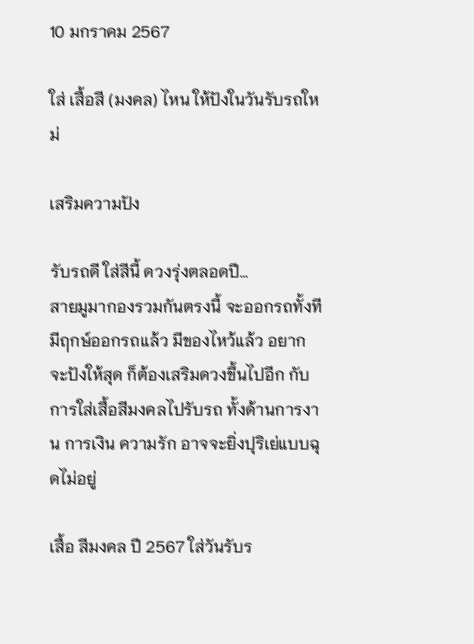10 มกราคม 2567

ใส่ เสื้อสี (มงคล) ไหน ให้ปังในวันรับรถใหม่

เสริมความปัง

รับรถดี ใส่สีนี้ ดวงรุ่งตลอดปี…
สายมูมากองรวมกันตรงนี้ จะออกรถทั้งที มีฤกษ์ออกรถแล้ว มีของไหว้แล้ว อยากจะปังให้สุด ก็ต้องเสริมดวงขึ้นไปอีก กับการใส่เสื้อสีมงคลไปรับรถ ทั้งด้านการงาน การเงิน ความรัก อาจจะยิ่งปุริเย่แบบฉุดไม่อยู่

เสื้อ สีมงคล ปี 2567 ใส่วันรับร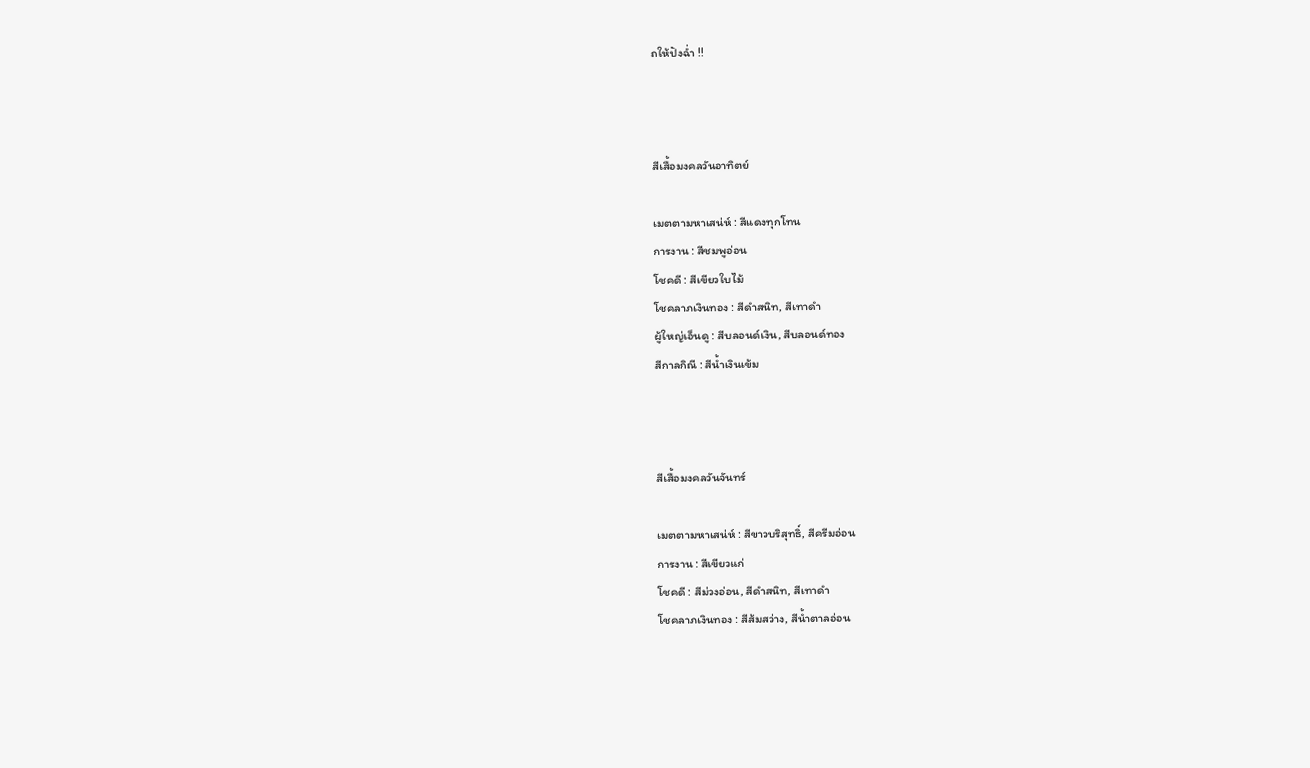ถให้ปังฉ่ำ !!



สีเสื้อมงคลวันอาทิตย์

เมตตามหาเสน่ห์ : สีแดงทุกโทน
การงาน : สีชมพูอ่อน
โชคดี : สีเขียวใบไม้
โชคลาภเงินทอง : สีดำสนิท, สีเทาดำ
ผู้ใหญ่เอ็นดู : สีบลอนด์เงิน, สีบลอนด์ทอง
สีกาลกิณี : สีน้ำเงินเข้ม



สีเสื้อมงคลวันจันทร์

เมตตามหาเสน่ห์ : สีขาวบริสุทธิ์, สีครีมอ่อน
การงาน : สีเขียวแก่
โชคดี : สีม่วงอ่อน, สีดำสนิท, สีเทาดำ
โชคลาภเงินทอง : สีส้มสว่าง, สีน้ำตาลอ่อน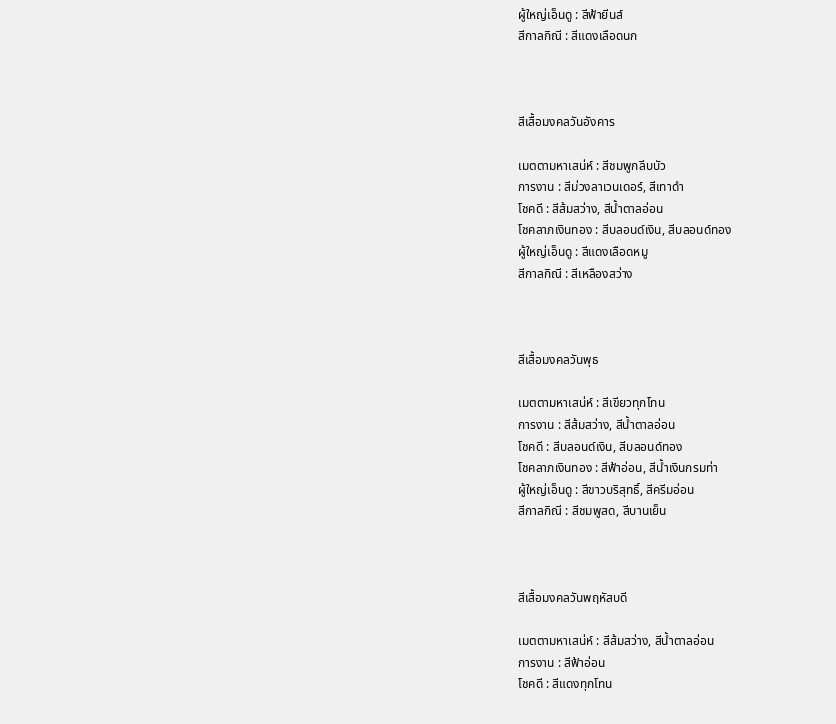ผู้ใหญ่เอ็นดู : สีฟ้ายีนส์
สีกาลกิณี : สีแดงเลือดนก



สีเสื้อมงคลวันอังคาร

เมตตามหาเสน่ห์ : สีชมพูกลีบบัว
การงาน : สีม่วงลาเวนเดอร์, สีเทาดำ
โชคดี : สีส้มสว่าง, สีน้ำตาลอ่อน
โชคลาภเงินทอง : สีบลอนด์เงิน, สีบลอนด์ทอง
ผู้ใหญ่เอ็นดู : สีแดงเลือดหมู
สีกาลกิณี : สีเหลืองสว่าง



สีเสื้อมงคลวันพุธ

เมตตามหาเสน่ห์ : สีเขียวทุกโทน
การงาน : สีส้มสว่าง, สีน้ำตาลอ่อน
โชคดี : สีบลอนด์เงิน, สีบลอนด์ทอง
โชคลาภเงินทอง : สีฟ้าอ่อน, สีน้ำเงินกรมท่า
ผู้ใหญ่เอ็นดู : สีขาวบริสุทธิ์, สีครีมอ่อน
สีกาลกิณี : สีชมพูสด, สีบานเย็น



สีเสื้อมงคลวันพฤหัสบดี

เมตตามหาเสน่ห์ : สีส้มสว่าง, สีน้ำตาลอ่อน
การงาน : สีฟ้าอ่อน
โชคดี : สีแดงทุกโทน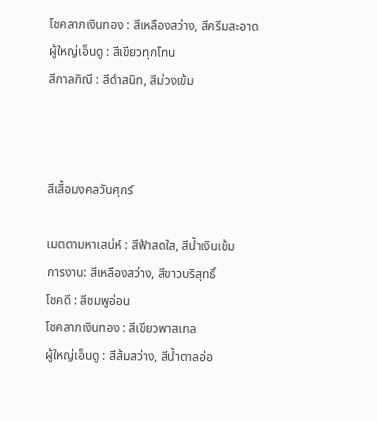โชคลาภเงินทอง : สีเหลืองสว่าง, สีครีมสะอาด
ผู้ใหญ่เอ็นดู : สีเขียวทุกโทน
สีกาลกิณี : สีดำสนิท, สีม่วงเข้ม



สีเสื้อมงคลวันศุกร์

เมตตามหาเสน่ห์ : สีฟ้าสดใส, สีน้ำเงินเข้ม
การงาน: สีเหลืองสว่าง, สีขาวบริสุทธิ์
โชคดี : สีชมพูอ่อน
โชคลาภเงินทอง : สีเขียวพาสเทล
ผู้ใหญ่เอ็นดู : สีส้มสว่าง, สีน้ำตาลอ่อ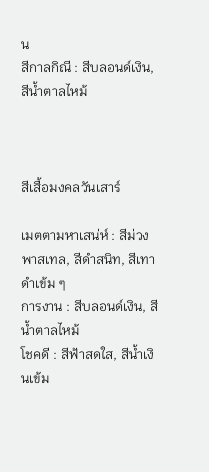น
สีกาลกิณี : สีบลอนด์เงิน, สีน้ำตาลไหม้



สีเสื้อมงคลวันเสาร์

เมตตามหาเสน่ห์ : สีม่วงพาสเทล, สีดำสนิท, สีเทาดำเข้ม ๆ
การงาน : สีบลอนด์เงิน, สีน้ำตาลไหม้
โชคดี : สีฟ้าสดใส, สีน้ำเงินเข้ม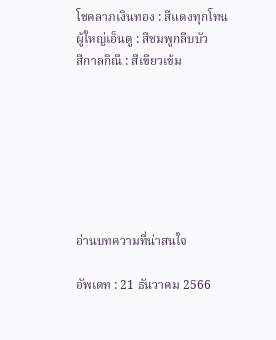โชคลาภเงินทอง : สีแดงทุกโทน
ผู้ใหญ่เอ็นดู : สีชมพูกลีบบัว
สีกาลกิณี : สีเขียวเข้ม







อ่านบทความที่น่าสนใจ

อัพเดท : 21 ธันวาคม 2566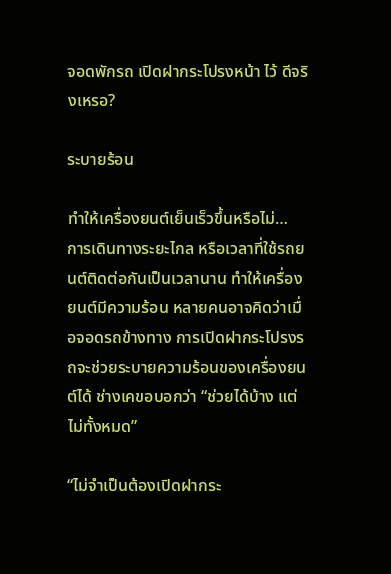จอดพักรถ เปิดฝากระโปรงหน้า ไว้ ดีจริงเหรอ?

ระบายร้อน

ทำให้เครื่องยนต์เย็นเร็วขึ้นหรือไม่…
การเดินทางระยะไกล หรือเวลาที่ใช้รถยนต์ติดต่อกันเป็นเวลานาน ทำให้เครื่องยนต์มีความร้อน หลายคนอาจคิดว่าเมื่อจอดรถข้างทาง การเปิดฝากระโปรงรถจะช่วยระบายความร้อนของเครื่องยนต์ได้ ช่างเคขอบอกว่า “ช่วยได้บ้าง แต่ไม่ทั้งหมด”

“ไม่จำเป็นต้องเปิดฝากระ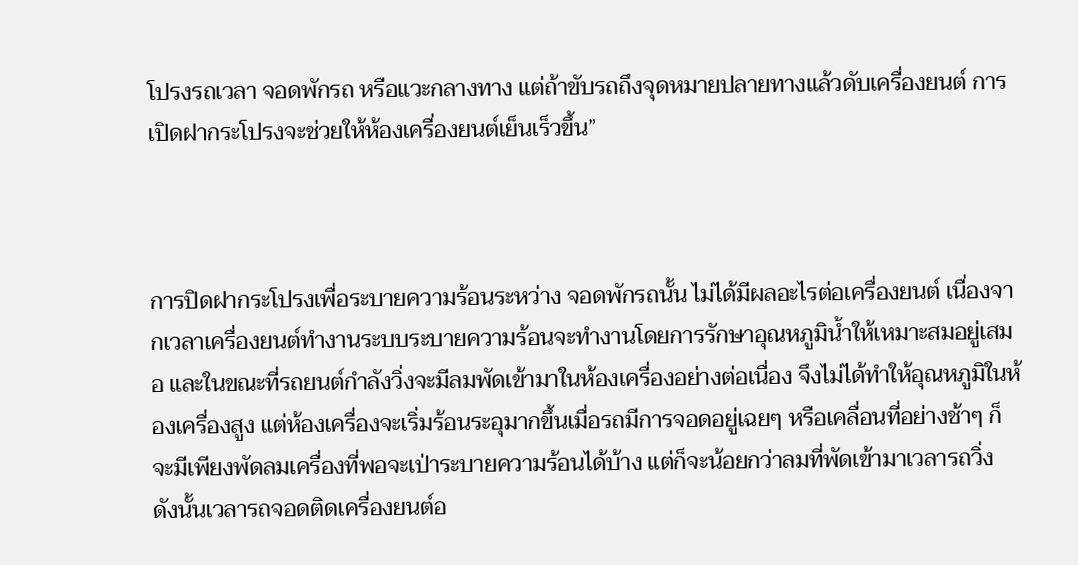โปรงรถเวลา จอดพักรถ หรือแวะกลางทาง แต่ถ้าขับรถถึงจุดหมายปลายทางแล้วดับเครื่องยนต์ การเปิดฝากระโปรงจะช่วยให้ห้องเครื่องยนต์เย็นเร็วขึ้น”



การปิดฝากระโปรงเพื่อระบายความร้อนระหว่าง จอดพักรถนั้น ไม่ได้มีผลอะไรต่อเครื่องยนต์ เนื่องจากเวลาเครื่องยนต์ทำงานระบบระบายความร้อนจะทำงานโดยการรักษาอุณหภูมิน้ำให้เหมาะสมอยู่เสมอ และในขณะที่รถยนต์กำลังวิ่งจะมีลมพัดเข้ามาในห้องเครื่องอย่างต่อเนื่อง จึงไม่ได้ทำให้อุณหภูมิในห้องเครื่องสูง แต่ห้องเครื่องจะเริ่มร้อนระอุมากขึ้นเมื่อรถมีการจอดอยู่เฉยๆ หรือเคลื่อนที่อย่างช้าๆ ก็จะมีเพียงพัดลมเครื่องที่พอจะเป่าระบายความร้อนได้บ้าง แต่ก็จะน้อยกว่าลมที่พัดเข้ามาเวลารถวิ่ง ดังนั้นเวลารถจอดติดเครื่องยนต์อ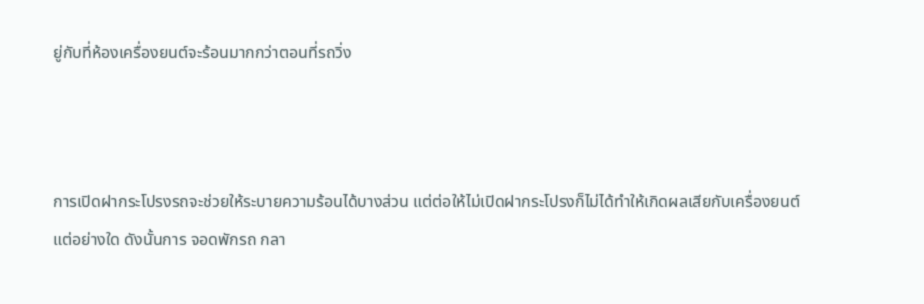ยู่กับที่ห้องเครื่องยนต์จะร้อนมากกว่าตอนที่รถวิ่ง



การเปิดฝากระโปรงรถจะช่วยให้ระบายความร้อนได้บางส่วน แต่ต่อให้ไม่เปิดฝากระโปรงก็ไม่ได้ทำให้เกิดผลเสียกับเครื่องยนต์แต่อย่างใด ดังนั้นการ จอดพักรถ กลา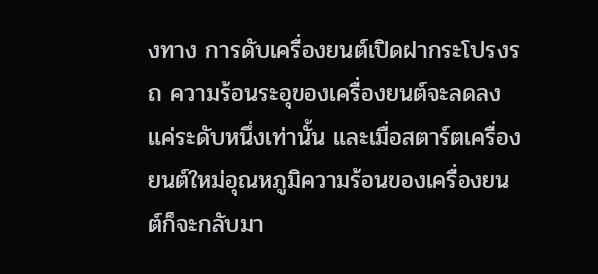งทาง การดับเครื่องยนต์เปิดฝากระโปรงรถ ความร้อนระอุของเครื่องยนต์จะลดลงแค่ระดับหนึ่งเท่านั้น และเมื่อสตาร์ตเครื่องยนต์ใหม่อุณหภูมิความร้อนของเครื่องยนต์ก็จะกลับมา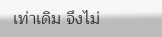เท่าเดิม จึงไม่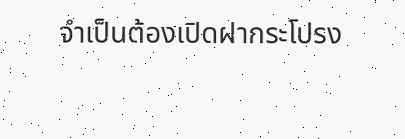จำเป็นต้องเปิดฝากระโปรง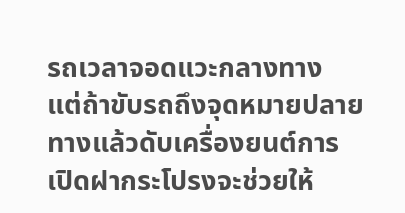รถเวลาจอดแวะกลางทาง แต่ถ้าขับรถถึงจุดหมายปลายทางแล้วดับเครื่องยนต์การเปิดฝากระโปรงจะช่วยให้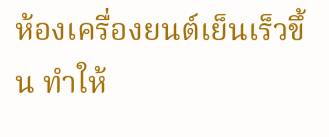ห้องเครื่องยนต์เย็นเร็วขึ้น ทำให้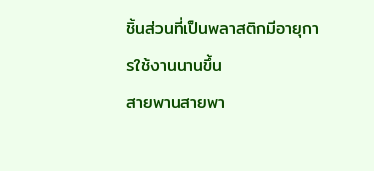ชิ้นส่วนที่เป็นพลาสติกมีอายุการใช้งานนานขึ้น
สายพานสายพา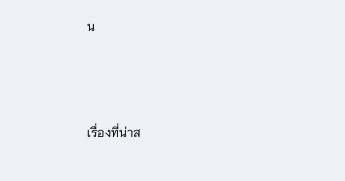น



เรื่องที่น่าส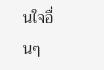นใจอื่นๆ